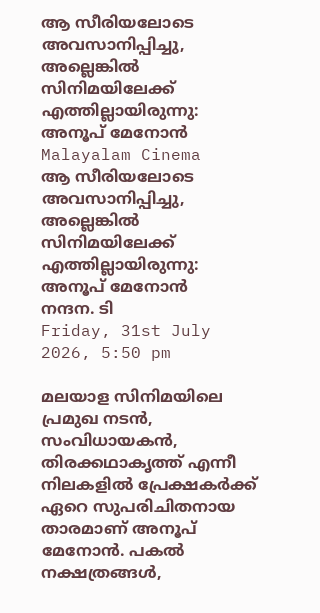ആ സീരിയലോടെ അവസാനിപ്പിച്ചു, അല്ലെങ്കിൽ സിനിമയിലേക്ക് എത്തില്ലായിരുന്നു: അനൂപ് മേനോൻ
Malayalam Cinema
ആ സീരിയലോടെ അവസാനിപ്പിച്ചു, അല്ലെങ്കിൽ സിനിമയിലേക്ക് എത്തില്ലായിരുന്നു: അനൂപ് മേനോൻ
നന്ദന. ടി
Friday, 31st July 2026, 5:50 pm

മലയാള സിനിമയിലെ പ്രമുഖ നടൻ, സംവിധായകൻ, തിരക്കഥാകൃത്ത് എന്നീ നിലകളിൽ പ്രേക്ഷകർക്ക് ഏറെ സുപരിചിതനായ താരമാണ് അനൂപ് മേനോൻ. പകൽ നക്ഷത്രങ്ങൾ,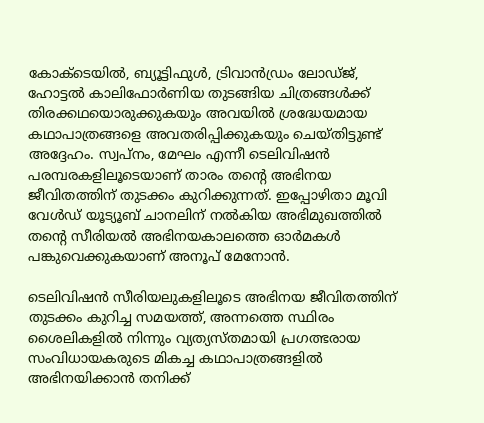കോക്ടെയിൽ, ബ്യൂട്ടിഫുൾ, ട്രിവാൻഡ്രം ലോഡ്ജ്, ഹോട്ടൽ കാലിഫോർണിയ തുടങ്ങിയ ചിത്രങ്ങൾക്ക് തിരക്കഥയൊരുക്കുകയും അവയിൽ ശ്രദ്ധേയമായ കഥാപാത്രങ്ങളെ അവതരിപ്പിക്കുകയും ചെയ്തിട്ടുണ്ട് അദ്ദേഹം. സ്വപ്നം, മേഘം എന്നീ ടെലിവിഷൻ പരമ്പരകളിലൂടെയാണ് താരം തന്റെ അഭിനയ ജീവിതത്തിന് തുടക്കം കുറിക്കുന്നത്. ഇപ്പോഴിതാ മൂവി വേൾഡ് യൂട്യൂബ് ചാനലിന് നൽകിയ അഭിമുഖത്തിൽ തന്റെ സീരിയൽ അഭിനയകാലത്തെ ഓർമകൾ പങ്കുവെക്കുകയാണ് അനൂപ് മേനോൻ.

ടെലിവിഷൻ സീരിയലുകളിലൂടെ അഭിനയ ജീവിതത്തിന് തുടക്കം കുറിച്ച സമയത്ത്, അന്നത്തെ സ്ഥിരം ശൈലികളിൽ നിന്നും വ്യത്യസ്തമായി പ്രഗത്ഭരായ സംവിധായകരുടെ മികച്ച കഥാപാത്രങ്ങളിൽ അഭിനയിക്കാൻ തനിക്ക്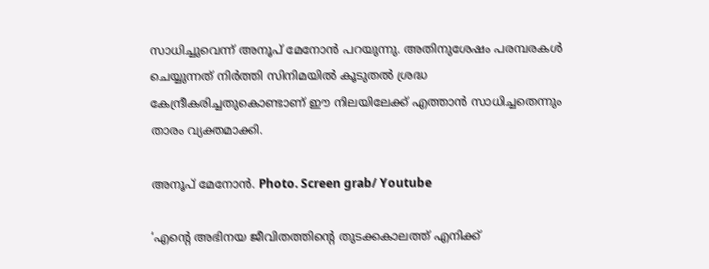സാധിച്ചുവെന്ന് അനൂപ് മേനോൻ പറയുന്നു. അതിനുശേഷം പരമ്പരകൾ ചെയ്യുന്നത് നിർത്തി സിനിമയിൽ കൂടുതൽ ശ്രദ്ധ കേന്ദ്രീകരിച്ചതുകൊണ്ടാണ് ഈ നിലയിലേക്ക് എത്താൻ സാധിച്ചതെന്നും താരം വ്യക്തമാക്കി.

അനൂപ് മേനോൻ. Photo. Screen grab/ Youtube

‘എന്റെ അഭിനയ ജീവിതത്തിന്റെ തുടക്കകാലത്ത് എനിക്ക്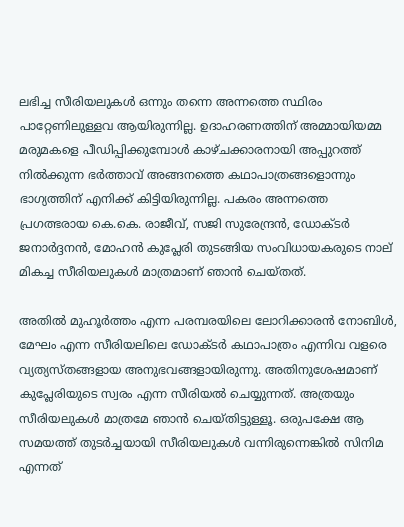ലഭിച്ച സീരിയലുകൾ ഒന്നും തന്നെ അന്നത്തെ സ്ഥിരം പാറ്റേണിലുള്ളവ ആയിരുന്നില്ല. ഉദാഹരണത്തിന് അമ്മായിയമ്മ മരുമകളെ പീഡിപ്പിക്കുമ്പോൾ കാഴ്ചക്കാരനായി അപ്പുറത്ത് നിൽക്കുന്ന ഭർത്താവ് അങ്ങനത്തെ കഥാപാത്രങ്ങളൊന്നും ഭാഗ്യത്തിന് എനിക്ക് കിട്ടിയിരുന്നില്ല. പകരം അന്നത്തെ പ്രഗത്ഭരായ കെ.കെ. രാജീവ്, സജി സുരേന്ദ്രൻ, ഡോക്ടർ ജനാർദ്ദനൻ, മോഹൻ കുപ്ലേരി തുടങ്ങിയ സംവിധായകരുടെ നാല് മികച്ച സീരിയലുകൾ മാത്രമാണ് ഞാൻ ചെയ്തത്.

അതിൽ മുഹൂർത്തം എന്ന പരമ്പരയിലെ ലോറിക്കാരൻ നോബിൾ, മേഘം എന്ന സീരിയലിലെ ഡോക്ടർ കഥാപാത്രം എന്നിവ വളരെ വ്യത്യസ്തങ്ങളായ അനുഭവങ്ങളായിരുന്നു. അതിനുശേഷമാണ് കുപ്ലേരിയുടെ സ്വരം എന്ന സീരിയൽ ചെയ്യുന്നത്. അത്രയും സീരിയലുകൾ മാത്രമേ ഞാൻ ചെയ്തിട്ടുള്ളൂ. ഒരുപക്ഷേ ആ സമയത്ത് തുടർച്ചയായി സീരിയലുകൾ വന്നിരുന്നെങ്കിൽ സിനിമ എന്നത്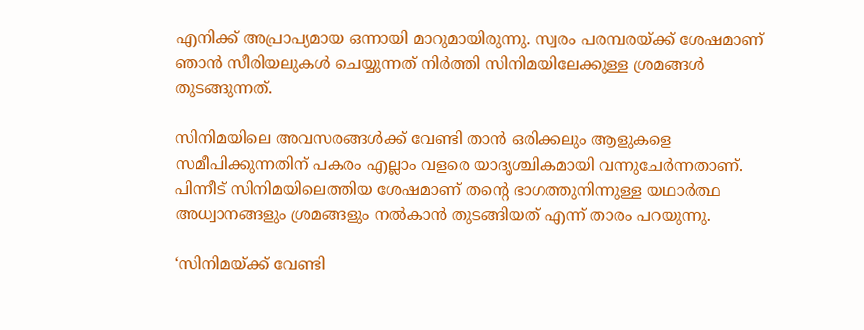എനിക്ക് അപ്രാപ്യമായ ഒന്നായി മാറുമായിരുന്നു. സ്വരം പരമ്പരയ്ക്ക് ശേഷമാണ് ഞാൻ സീരിയലുകൾ ചെയ്യുന്നത് നിർത്തി സിനിമയിലേക്കുള്ള ശ്രമങ്ങൾ തുടങ്ങുന്നത്.

സിനിമയിലെ അവസരങ്ങൾക്ക് വേണ്ടി താൻ ഒരിക്കലും ആളുകളെ സമീപിക്കുന്നതിന് പകരം എല്ലാം വളരെ യാദൃശ്ചികമായി വന്നുചേർന്നതാണ്. പിന്നീട് സിനിമയിലെത്തിയ ശേഷമാണ് തന്റെ ഭാഗത്തുനിന്നുള്ള യഥാർത്ഥ അധ്വാനങ്ങളും ശ്രമങ്ങളും നൽകാൻ തുടങ്ങിയത് എന്ന് താരം പറയുന്നു.

‘സിനിമയ്ക്ക് വേണ്ടി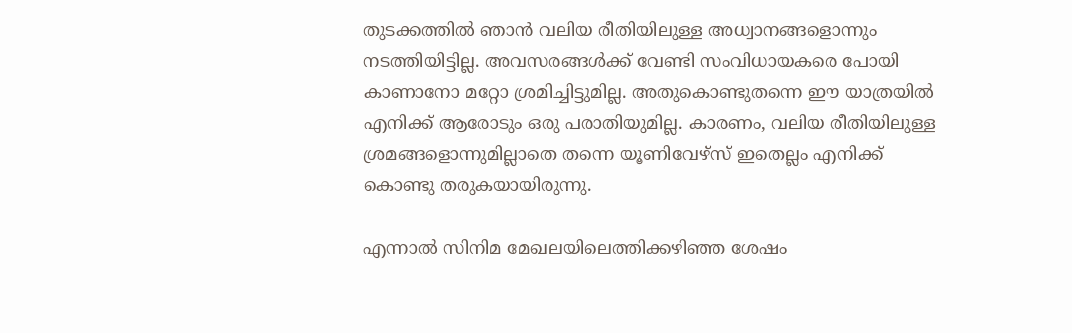തുടക്കത്തിൽ ഞാൻ വലിയ രീതിയിലുള്ള അധ്വാനങ്ങളൊന്നും നടത്തിയിട്ടില്ല. അവസരങ്ങൾക്ക് വേണ്ടി സംവിധായകരെ പോയി കാണാനോ മറ്റോ ശ്രമിച്ചിട്ടുമില്ല. അതുകൊണ്ടുതന്നെ ഈ യാത്രയിൽ എനിക്ക് ആരോടും ഒരു പരാതിയുമില്ല. കാരണം, വലിയ രീതിയിലുള്ള ശ്രമങ്ങളൊന്നുമില്ലാതെ തന്നെ യൂണിവേഴ്‌സ് ഇതെല്ലം എനിക്ക് കൊണ്ടു തരുകയായിരുന്നു.

എന്നാൽ സിനിമ മേഖലയിലെത്തിക്കഴിഞ്ഞ ശേഷം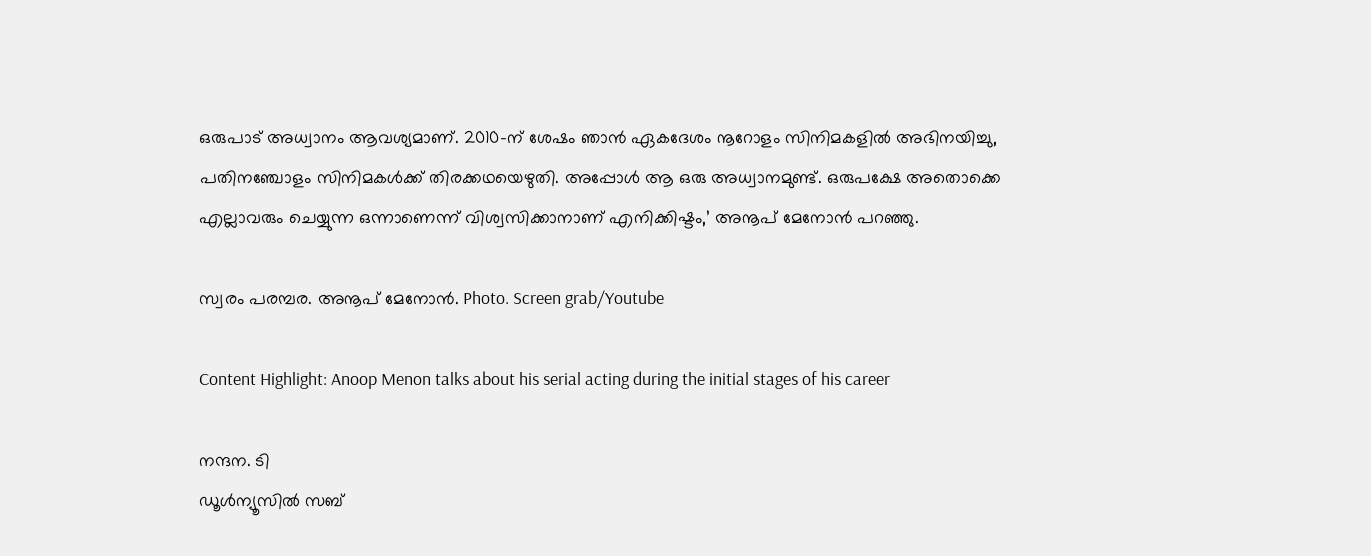ഒരുപാട് അധ്വാനം ആവശ്യമാണ്. 2010-ന് ശേഷം ഞാൻ ഏകദേശം നൂറോളം സിനിമകളിൽ അഭിനയിച്ചു, പതിനഞ്ചോളം സിനിമകൾക്ക് തിരക്കഥയെഴുതി. അപ്പോൾ ആ ഒരു അധ്വാനമുണ്ട്. ഒരുപക്ഷേ അതൊക്കെ എല്ലാവരും ചെയ്യുന്ന ഒന്നാണെന്ന് വിശ്വസിക്കാനാണ് എനിക്കിഷ്ടം,’ അനൂപ് മേനോൻ പറഞ്ഞു.

സ്വരം പരമ്പര. അനൂപ് മേനോൻ. Photo. Screen grab/Youtube

Content Highlight: Anoop Menon talks about his serial acting during the initial stages of his career

നന്ദന. ടി
ഡൂള്‍ന്യൂസില്‍ സബ്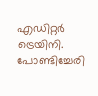എഡിറ്റര്‍ ട്രെയിനി. പോണ്ടിച്ചേരി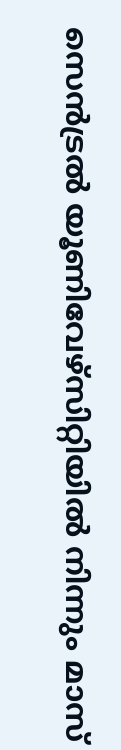സെന്‍ട്രല്‍ യൂണിവേഴ്‌സിറ്റിയില്‍ നിന്നും മാസ്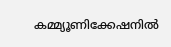കമ്മ്യൂണിക്കേഷനില്‍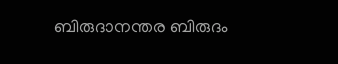ബിരുദാനന്തര ബിരുദം